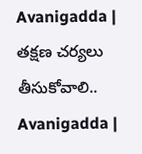Avanigadda | తక్షణ చర్యలు తీసుకోవాలి..
Avanigadda |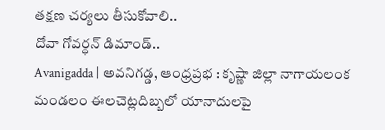తక్షణ చర్యలు తీసుకోవాలి..
దోవా గోవర్ధన్ డిమాండ్..
Avanigadda | అవనిగడ్డ, ఆంధ్రప్రభ : కృష్ణా జిల్లా నాగాయలంక మండలం ఈలచెట్లదిబ్బలో యానాదులపై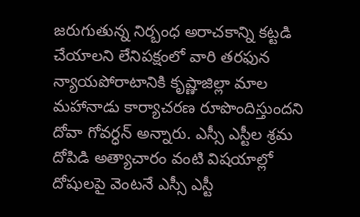జరుగుతున్న నిర్బంధ అరాచకాన్ని కట్టడి చేయాలని లేనిపక్షంలో వారి తరఫున న్యాయపోరాటానికి కృష్ణాజిల్లా మాల మహానాడు కార్యాచరణ రూపొందిస్తుందని దోవా గోవర్ధన్ అన్నారు. ఎస్సీ ఎస్టీల శ్రమ దోపిడి అత్యాచారం వంటి విషయాల్లో దోషులపై వెంటనే ఎస్సీ ఎస్టీ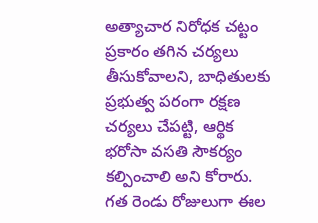అత్యాచార నిరోధక చట్టం ప్రకారం తగిన చర్యలు తీసుకోవాలని, బాధితులకు ప్రభుత్వ పరంగా రక్షణ చర్యలు చేపట్టి, ఆర్థిక భరోసా వసతి సౌకర్యం కల్పించాలి అని కోరారు. గత రెండు రోజులుగా ఈల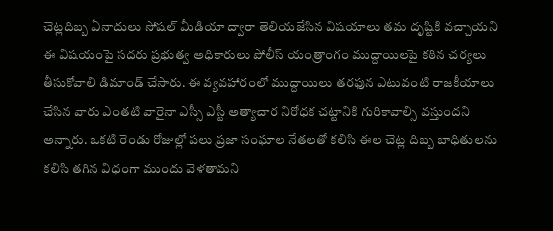చెట్లదిబ్బ ఏనాదులు సోషల్ మీడియా ద్వారా తెలియజేసిన విషయాలు తమ దృష్టికి వచ్చాయని ఈ విషయంపై సదరు ప్రభుత్వ అధికారులు పోలీస్ యంత్రాంగం ముద్దాయిలపై కఠిన చర్యలు తీసుకోవాలి డిమాండ్ చేసారు. ఈ వ్యవహారంలో ముద్దాయిలు తరఫున ఎటువంటి రాజకీయాలు చేసిన వారు ఎంతటి వారైనా ఎస్సీ ఎస్టీ అత్యాచార నిరోధక చట్టానికి గురికావాల్సి వస్తుందని అన్నారు. ఒకటి రెండు రోజుల్లో పలు ప్రజా సంఘాల నేతలతో కలిసి ఈల చెట్ల దిబ్బ బాధితులను కలిసి తగిన విధంగా ముందు వెళతామని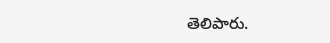తెలిపారు.